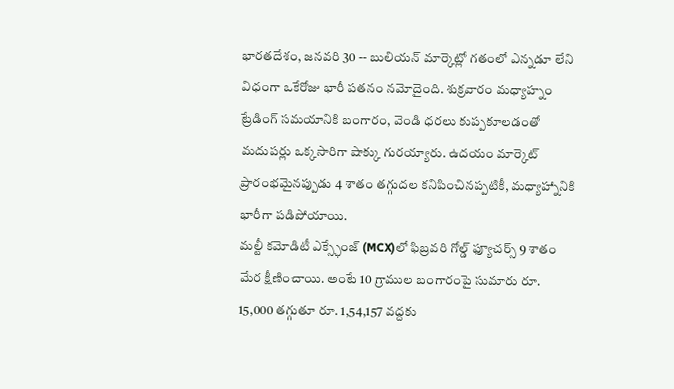భారతదేశం, జనవరి 30 -- బులియన్ మార్కెట్లో గతంలో ఎన్నడూ లేని విధంగా ఒకేరోజు భారీ పతనం నమోదైంది. శుక్రవారం మధ్యాహ్నం ట్రేడింగ్ సమయానికి బంగారం, వెండి ధరలు కుప్పకూలడంతో మదుపర్లు ఒక్కసారిగా షాక్కు గురయ్యారు. ఉదయం మార్కెట్ ప్రారంభమైనప్పుడు 4 శాతం తగ్గుదల కనిపించినప్పటికీ, మధ్యాహ్నానికి భారీగా పడిపోయాయి.
మల్టీ కమోడిటీ ఎక్స్ఛేంజ్ (MCX)లో ఫిబ్రవరి గోల్డ్ ఫ్యూచర్స్ 9 శాతం మేర క్షీణించాయి. అంటే 10 గ్రాముల బంగారంపై సుమారు రూ. 15,000 తగ్గుతూ రూ. 1,54,157 వద్దకు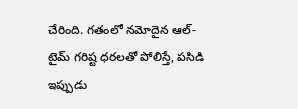చేరింది. గతంలో నమోదైన ఆల్-టైమ్ గరిష్ట ధరలతో పోలిస్తే, పసిడి ఇప్పుడు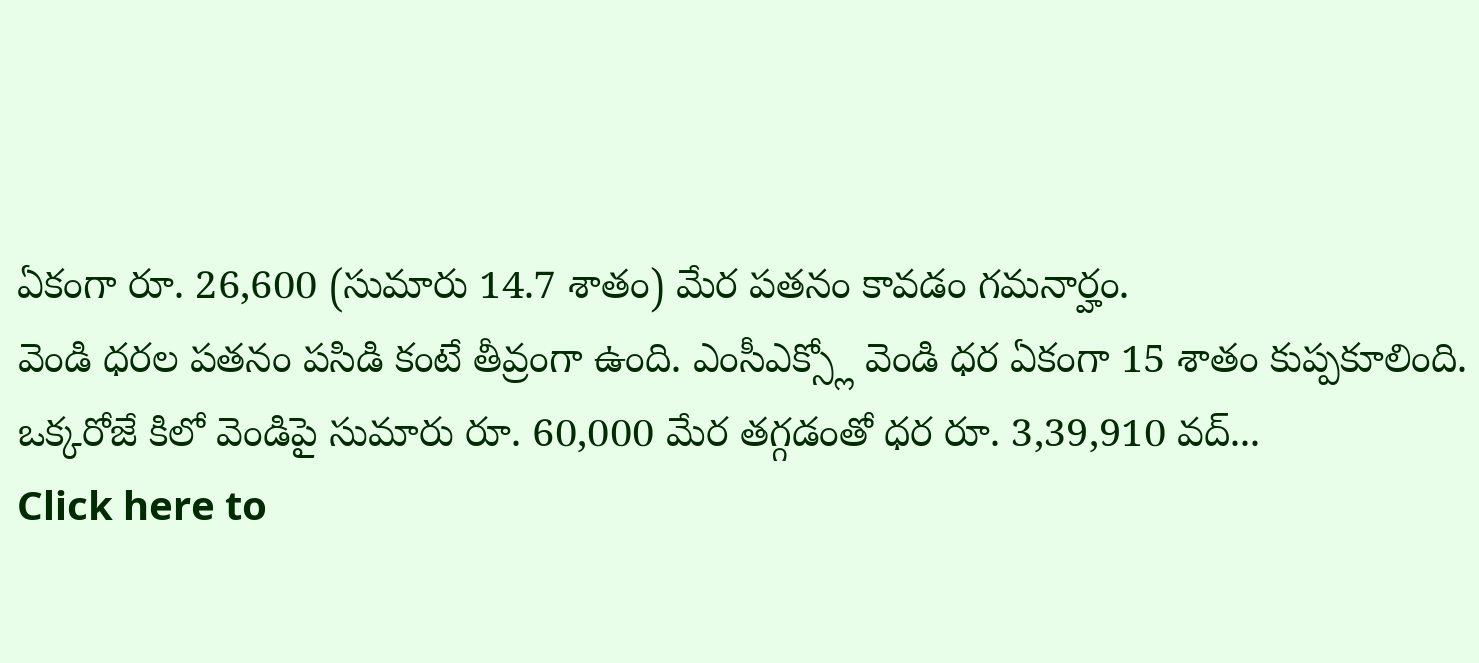ఏకంగా రూ. 26,600 (సుమారు 14.7 శాతం) మేర పతనం కావడం గమనార్హం.
వెండి ధరల పతనం పసిడి కంటే తీవ్రంగా ఉంది. ఎంసీఎక్స్లో వెండి ధర ఏకంగా 15 శాతం కుప్పకూలింది. ఒక్కరోజే కిలో వెండిపై సుమారు రూ. 60,000 మేర తగ్గడంతో ధర రూ. 3,39,910 వద్...
Click here to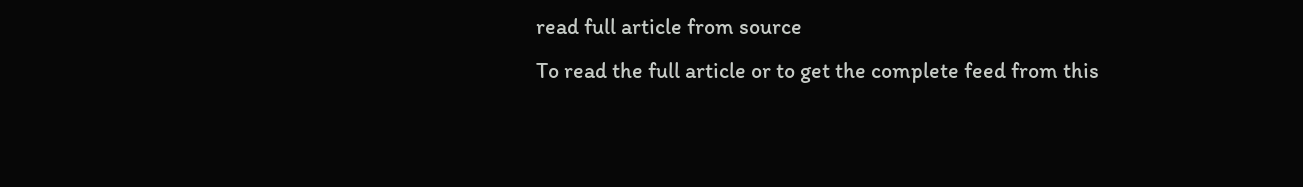read full article from source
To read the full article or to get the complete feed from this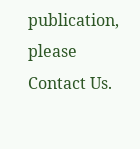publication, please
Contact Us.